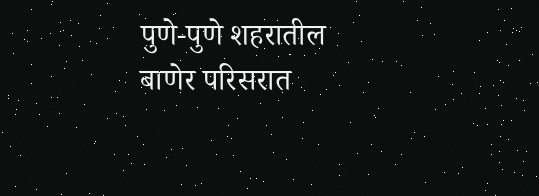पुणे-पुणे शहरातील बाणेर परिसरात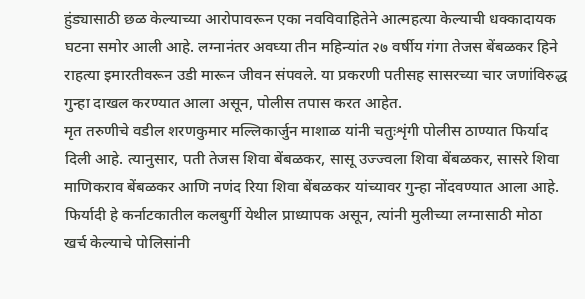हुंड्यासाठी छळ केल्याच्या आरोपावरून एका नवविवाहितेने आत्महत्या केल्याची धक्कादायक घटना समोर आली आहे. लग्नानंतर अवघ्या तीन महिन्यांत २७ वर्षीय गंगा तेजस बेंबळकर हिने राहत्या इमारतीवरून उडी मारून जीवन संपवले. या प्रकरणी पतीसह सासरच्या चार जणांविरुद्ध गुन्हा दाखल करण्यात आला असून, पोलीस तपास करत आहेत.
मृत तरुणीचे वडील शरणकुमार मल्लिकार्जुन माशाळ यांनी चतुःशृंगी पोलीस ठाण्यात फिर्याद दिली आहे. त्यानुसार, पती तेजस शिवा बेंबळकर, सासू उज्ज्वला शिवा बेंबळकर, सासरे शिवा माणिकराव बेंबळकर आणि नणंद रिया शिवा बेंबळकर यांच्यावर गुन्हा नोंदवण्यात आला आहे. फिर्यादी हे कर्नाटकातील कलबुर्गी येथील प्राध्यापक असून, त्यांनी मुलीच्या लग्नासाठी मोठा खर्च केल्याचे पोलिसांनी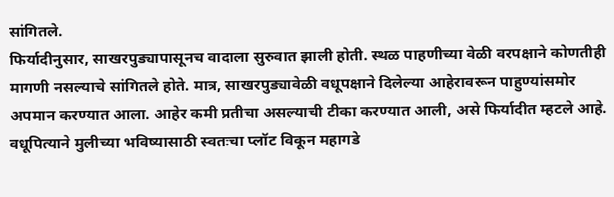सांगितले.
फिर्यादीनुसार, साखरपुड्यापासूनच वादाला सुरुवात झाली होती. स्थळ पाहणीच्या वेळी वरपक्षाने कोणतीही मागणी नसल्याचे सांगितले होते. मात्र, साखरपुड्यावेळी वधूपक्षाने दिलेल्या आहेरावरून पाहुण्यांसमोर अपमान करण्यात आला. आहेर कमी प्रतीचा असल्याची टीका करण्यात आली, असे फिर्यादीत म्हटले आहे.
वधूपित्याने मुलीच्या भविष्यासाठी स्वतःचा प्लॉट विकून महागडे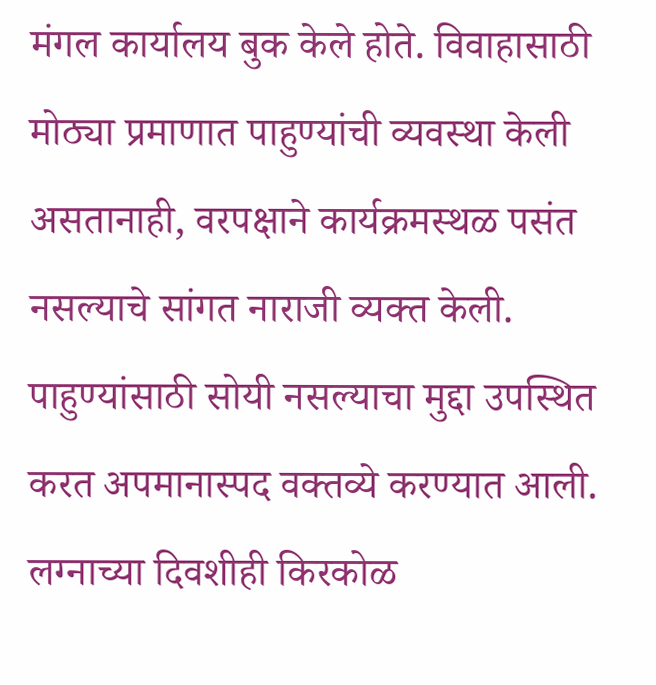मंगल कार्यालय बुक केले होते. विवाहासाठी मोठ्या प्रमाणात पाहुण्यांची व्यवस्था केली असतानाही, वरपक्षाने कार्यक्रमस्थळ पसंत नसल्याचे सांगत नाराजी व्यक्त केली. पाहुण्यांसाठी सोयी नसल्याचा मुद्दा उपस्थित करत अपमानास्पद वक्तव्ये करण्यात आली. लग्नाच्या दिवशीही किरकोळ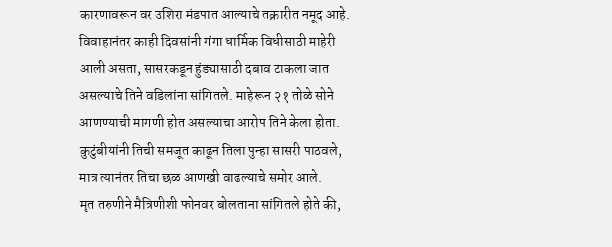कारणावरून वर उशिरा मंडपात आल्याचे तक्रारीत नमूद आहे.
विवाहानंतर काही दिवसांनी गंगा धार्मिक विधीसाठी माहेरी आली असता, सासरकडून हुंड्यासाठी दबाव टाकला जात असल्याचे तिने वडिलांना सांगितले. माहेरून २१ तोळे सोने आणण्याची मागणी होत असल्याचा आरोप तिने केला होता. कुटुंबीयांनी तिची समजूत काढून तिला पुन्हा सासरी पाठवले, मात्र त्यानंतर तिचा छळ आणखी वाढल्याचे समोर आले.
मृत तरुणीने मैत्रिणीशी फोनवर बोलताना सांगितले होते की,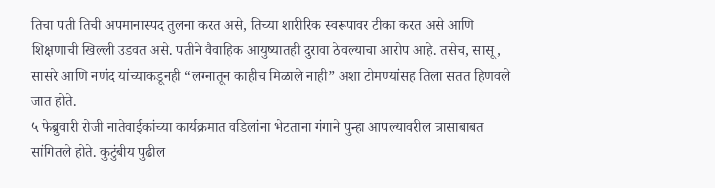तिचा पती तिची अपमानास्पद तुलना करत असे, तिच्या शारीरिक स्वरूपावर टीका करत असे आणि शिक्षणाची खिल्ली उडवत असे. पतीने वैवाहिक आयुष्यातही दुरावा ठेवल्याचा आरोप आहे. तसेच, सासू, सासरे आणि नणंद यांच्याकडूनही “लग्नातून काहीच मिळाले नाही” अशा टोमण्यांसह तिला सतत हिणवले जात होते.
५ फेब्रुवारी रोजी नातेवाईकांच्या कार्यक्रमात वडिलांना भेटताना गंगाने पुन्हा आपल्यावरील त्रासाबाबत सांगितले होते. कुटुंबीय पुढील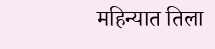महिन्यात तिला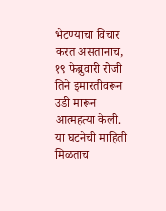भेटण्याचा विचार करत असतानाच, १९ फेब्रुवारी रोजी तिने इमारतीवरून उडी मारून आत्महत्या केली. या घटनेची माहिती मिळताच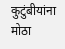कुटुंबीयांना मोठा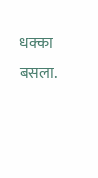धक्का बसला.